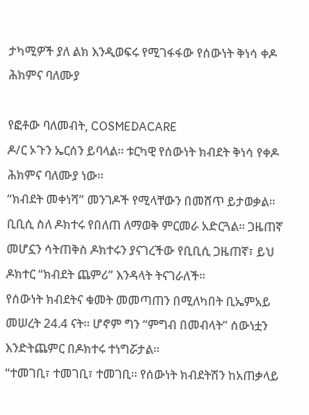ታካሚዎች ያለ ልክ እንዲወፍሩ የሚገፋፋው የሰውነት ቅነሳ ቀዶ ሕክምና ባለሙያ

የፎቶው ባለመብት, COSMEDACARE
ዶ/ር ኦጉን ኤርሰን ይባላል። ቱርካዊ የሰውነት ክብደት ቅነሳ የቀዶ ሕክምና ባለሙያ ነው።
“ክብደት መቀነሻ” መንገዶች የሚላቸውን በመሸጥ ይታወቃል።
ቢቢሲ ስለ ዶክተሩ የበለጠ ለማወቅ ምርመራ አድርጓል። ጋዜጠኛ መሆኗን ሳትጠቅስ ዶክተሩን ያናገረችው የቢቢሲ ጋዜጠኛ፣ ይህ ዶክተር “ክብደት ጨምሪ” እንዳላት ትናገራለች።
የሰውነት ክብደትና ቁመት መመጣጠን በሚለካበት ቢኤምአይ መሠረት 24.4 ናት። ሆኖም ግን “ምግብ በመብላት” ሰውነቷን እንድትጨምር በዶክተሩ ተነግሯታል።
“ተመገቢ፣ ተመገቢ፣ ተመገቢ። የሰውነት ክብደትሽን ከአጠቃላይ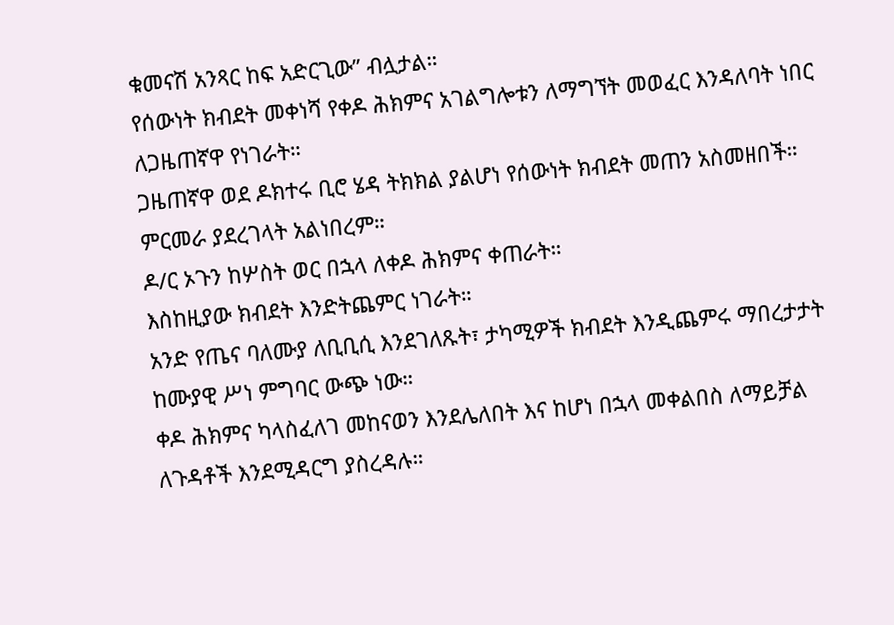ቁመናሽ አንጻር ከፍ አድርጊው” ብሏታል።
የሰውነት ክብደት መቀነሻ የቀዶ ሕክምና አገልግሎቱን ለማግኘት መወፈር እንዳለባት ነበር ለጋዜጠኛዋ የነገራት።
ጋዜጠኛዋ ወደ ዶክተሩ ቢሮ ሄዳ ትክክል ያልሆነ የሰውነት ክብደት መጠን አስመዘበች። ምርመራ ያደረገላት አልነበረም።
ዶ/ር ኦጉን ከሦስት ወር በኋላ ለቀዶ ሕክምና ቀጠራት።
እስከዚያው ክብደት እንድትጨምር ነገራት።
አንድ የጤና ባለሙያ ለቢቢሲ እንደገለጹት፣ ታካሚዎች ክብደት እንዲጨምሩ ማበረታታት ከሙያዊ ሥነ ምግባር ውጭ ነው።
ቀዶ ሕክምና ካላስፈለገ መከናወን እንደሌለበት እና ከሆነ በኋላ መቀልበስ ለማይቻል ለጉዳቶች እንደሚዳርግ ያስረዳሉ።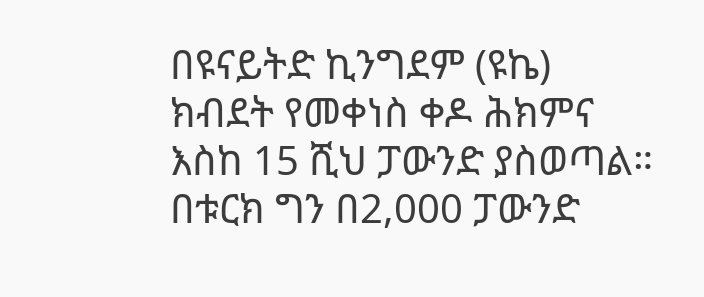በዩናይትድ ኪንግደም (ዩኬ) ክብደት የመቀነስ ቀዶ ሕክምና እስከ 15 ሺህ ፓውንድ ያስወጣል። በቱርክ ግን በ2,000 ፓውንድ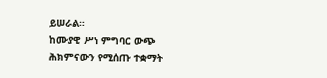ይሠራል።
ከሙያዊ ሥነ ምግባር ውጭ ሕክምናውን የሚሰጡ ተቋማት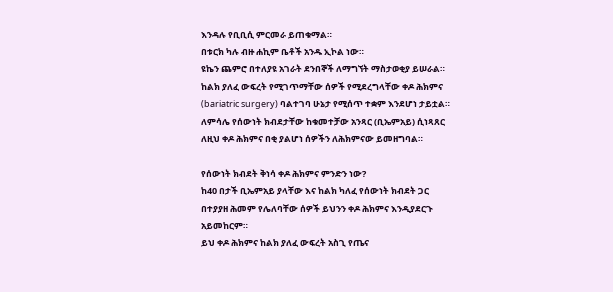እንዳሉ የቢቢሲ ምርመራ ይጠቁማል።
በቱርክ ካሉ ብዙ ሐኪም ቤቶች አንዱ ኢኮል ነው።
ዩኬን ጨምሮ በተለያዩ አገራት ደንበኞች ለማግኘት ማስታወቂያ ይሠራል።
ከልክ ያለፈ ውፍረት የሚገጥማቸው ሰዎች የሚደረግላቸው ቀዶ ሕክምና (bariatric surgery) ባልተገባ ሁኔታ የሚሰጥ ተቋም እንደሆነ ታይቷል።
ለምሳሌ የሰውነት ክብደታቸው ከቁመተቻው አንጻር (ቢኤምአይ) ሲነጻጸር ለዚህ ቀዶ ሕክምና በቂ ያልሆነ ሰዎችን ለሕክምናው ይመዘግባል።

የሰውነት ክብደት ቅነሳ ቀዶ ሕክምና ምንድን ነው?
ከ40 በታች ቢኤምአይ ያላቸው እና ከልክ ካለፈ የሰውነት ክብደት ጋር በተያያዘ ሕመም የሌለባቸው ሰዎች ይህንን ቀዶ ሕክምና እንዲያደርጉ አይመከርም።
ይህ ቀዶ ሕክምና ከልክ ያለፈ ውፍረት አስጊ የጤና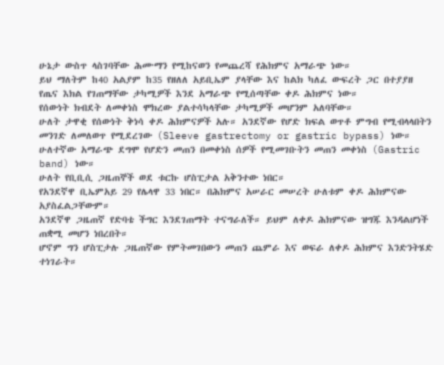ሁኔታ ውስጥ ላስገባቸው ሕሙማን የሚከናወን የመጨረሻ የሕክምና አማራጭ ነው።
ይህ ማለትም ከ40 አልያም ከ35 የዘለለ አይቢኤም ያላቸው እና ከልክ ካለፈ ውፍረት ጋር በተያያዘ የጤና እክል የገጠማቸው ታካሚዎች እንደ አማራጭ የሚሰጣቸው ቀዶ ሕክምና ነው።
የሰውነት ክብደት ለመቀነስ ሞክረው ያልተሳካላቸው ታካሚዎች መሆንም አለባቸው።
ሁለት ታዋቂ የሰውነት ቅነሳ ቀዶ ሕክምናዎች አሉ። አንደኛው የሆድ ክፍል ወጥቶ ምግብ የሚብላላበትን መንገድ ለመለወጥ የሚደረገው (Sleeve gastrectomy or gastric bypass) ነው።
ሁለተኛው አማራጭ ደግሞ የሆድን መጠን በመቀነስ ሰዎች የሚመገቡትን መጠን መቀነስ (Gastric band) ነው።
ሁለት የቢቢሲ ጋዜጠኞች ወደ ቱርኩ ሆስፒታል አቅንተው ነበር።
የአንደኛዋ ቢኤምአይ 29 የሌላዋ 33 ነበር። በሕክምና አሠራር መሠረት ሁለቱም ቀዶ ሕክምናው አያስፈልጋቸውም።
አንደኛዋ ጋዜጠኛ የድባቴ ችግር እንደገጠማት ተናግራለች። ይህም ለቀዶ ሕክምናው ዝግጁ እንዳልሆነች ጠቋሚ መሆን ነበረበት።
ሆኖም ግን ሆስፒታሉ ጋዜጠኛው የምትመገበውን መጠን ጨምራ እና ወፍራ ለቀዶ ሕክምና እንድንትሄድ ተነገራት።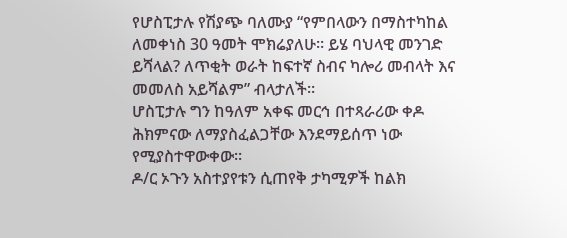የሆስፒታሉ የሽያጭ ባለሙያ “የምበላውን በማስተካከል ለመቀነስ 30 ዓመት ሞክሬያለሁ። ይሄ ባህላዊ መንገድ ይሻላል? ለጥቂት ወራት ከፍተኛ ስብና ካሎሪ መብላት እና መመለስ አይሻልም” ብላታለች።
ሆስፒታሉ ግን ከዓለም አቀፍ መርኅ በተጻራሪው ቀዶ ሕክምናው ለማያስፈልጋቸው እንደማይሰጥ ነው የሚያስተዋውቀው።
ዶ/ር ኦጉን አስተያየቱን ሲጠየቅ ታካሚዎች ከልክ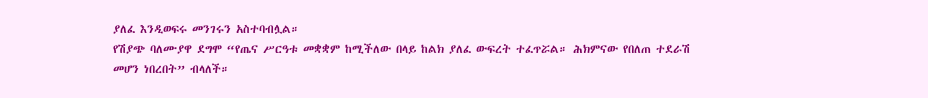ያለፈ እንዲወፍሩ መንገሩን አስተባብሏል።
የሽያጭ ባለሙያዋ ደግሞ “የጤና ሥርዓቱ መቋቋም ከሚችለው በላይ ከልክ ያለፈ ውፍረት ተፈጥሯል። ሕክምናው የበለጠ ተደራሽ መሆን ነበረበት” ብላለች።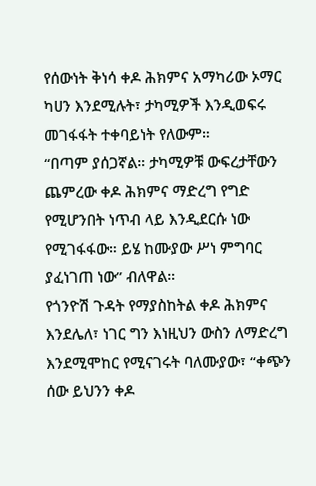የሰውነት ቅነሳ ቀዶ ሕክምና አማካሪው ኦማር ካሀን እንደሚሉት፣ ታካሚዎች እንዲወፍሩ መገፋፋት ተቀባይነት የለውም።
“በጣም ያሰጋኛል። ታካሚዎቹ ውፍረታቸውን ጨምረው ቀዶ ሕክምና ማድረግ የግድ የሚሆንበት ነጥብ ላይ እንዲደርሱ ነው የሚገፋፋው። ይሄ ከሙያው ሥነ ምግባር ያፈነገጠ ነው” ብለዋል።
የጎንዮሽ ጉዳት የማያስከትል ቀዶ ሕክምና እንደሌለ፣ ነገር ግን እነዚህን ውስን ለማድረግ እንደሚሞከር የሚናገሩት ባለሙያው፣ “ቀጭን ሰው ይህንን ቀዶ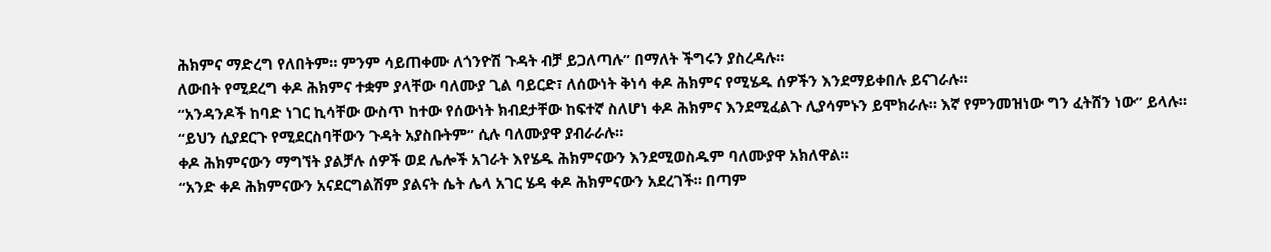ሕክምና ማድረግ የለበትም። ምንም ሳይጠቀሙ ለጎንዮሽ ጉዳት ብቻ ይጋለጣሉ” በማለት ችግሩን ያስረዳሉ።
ለውበት የሚደረግ ቀዶ ሕክምና ተቋም ያላቸው ባለሙያ ጊል ባይርድ፣ ለሰውነት ቅነሳ ቀዶ ሕክምና የሚሄዱ ሰዎችን እንደማይቀበሉ ይናገራሉ።
“አንዳንዶች ከባድ ነገር ኪሳቸው ውስጥ ከተው የሰውነት ክብደታቸው ከፍተኛ ስለሆነ ቀዶ ሕክምና እንደሚፈልጉ ሊያሳምኑን ይሞክራሉ። እኛ የምንመዝነው ግን ፈትሸን ነው” ይላሉ።
“ይህን ሲያደርጉ የሚደርስባቸውን ጉዳት አያስቡትም” ሲሉ ባለሙያዋ ያብራራሉ።
ቀዶ ሕክምናውን ማግኘት ያልቻሉ ሰዎች ወደ ሌሎች አገራት እየሄዱ ሕክምናውን እንደሚወስዱም ባለሙያዋ አክለዋል።
“አንድ ቀዶ ሕክምናውን አናደርግልሽም ያልናት ሴት ሌላ አገር ሄዳ ቀዶ ሕክምናውን አደረገች። በጣም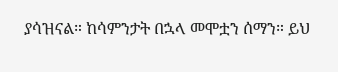ያሳዝናል። ከሳምንታት በኋላ መሞቷን ሰማን። ይህ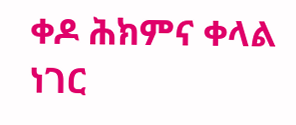ቀዶ ሕክምና ቀላል ነገር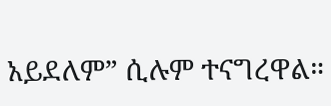አይደለም” ሲሉም ተናግረዋል።